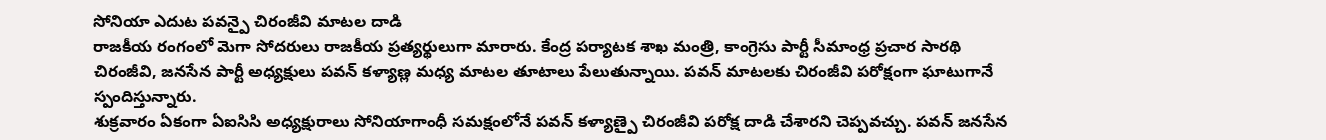సోనియా ఎదుట పవన్పై చిరంజీవి మాటల దాడి
రాజకీయ రంగంలో మెగా సోదరులు రాజకీయ ప్రత్యర్థులుగా మారారు. కేంద్ర పర్యాటక శాఖ మంత్రి, కాంగ్రెసు పార్టీ సీమాంధ్ర ప్రచార సారథి చిరంజీవి, జనసేన పార్టీ అధ్యక్షులు పవన్ కళ్యాణ్ల మధ్య మాటల తూటాలు పేలుతున్నాయి. పవన్ మాటలకు చిరంజీవి పరోక్షంగా ఘాటుగానే స్పందిస్తున్నారు.
శుక్రవారం ఏకంగా ఏఐసిసి అధ్యక్షురాలు సోనియాగాంధీ సమక్షంలోనే పవన్ కళ్యాణ్పై చిరంజీవి పరోక్ష దాడి చేశారని చెప్పవచ్చు. పవన్ జనసేన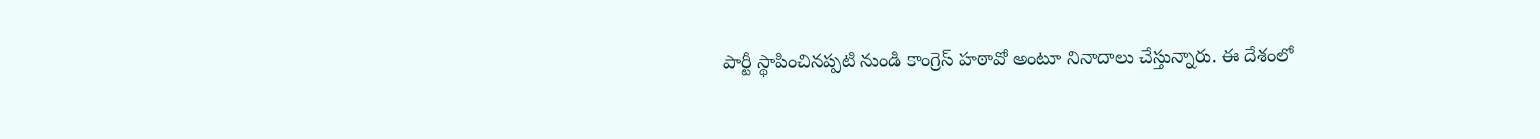పార్టీ స్థాపించినప్పటి నుండి కాంగ్రెస్ హఠావో అంటూ నినాదాలు చేస్తున్నారు. ఈ దేశంలో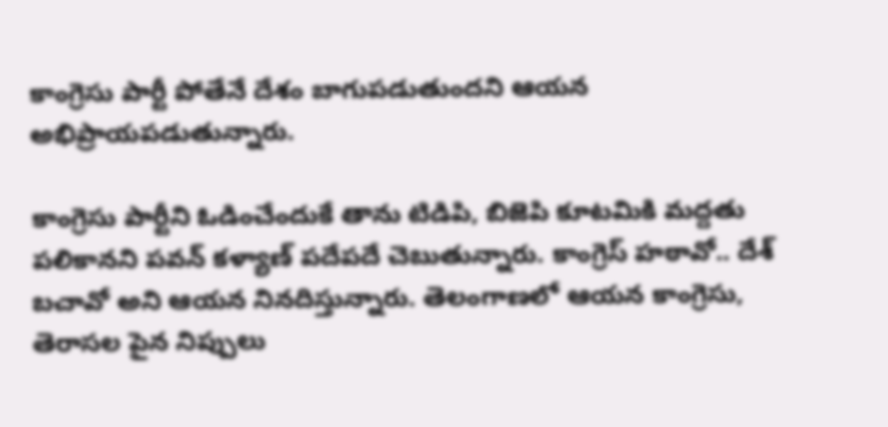కాంగ్రెసు పార్టీ పోతేనే దేశం బాగుపడుతుందని ఆయన అభిప్రాయపడుతున్నారు.

కాంగ్రెసు పార్టీని ఓడించేందుకే తాను టిడిపి, బిజెపి కూటమికి మద్దతు పలికానని పవన్ కళ్యాణ్ పదేపదే చెబుతున్నారు. కాంగ్రెస్ హఠావో.. దేశ్ బచావో అని ఆయన నినదిస్తున్నారు. తెలంగాణలో ఆయన కాంగ్రెసు, తెరాసల పైన నిప్పులు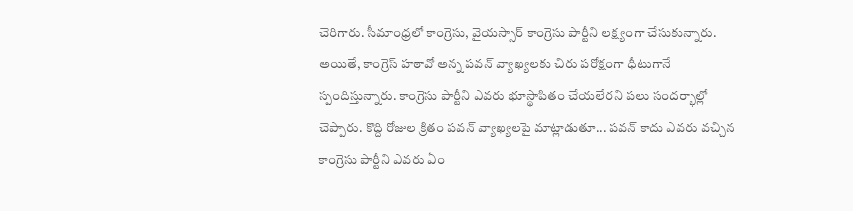చెరిగారు. సీమాంధ్రలో కాంగ్రెసు, వైయస్సార్ కాంగ్రెసు పార్టీని లక్ష్యంగా చేసుకున్నారు.
అయితే, కాంగ్రెస్ హఠావో అన్న పవన్ వ్యాఖ్యలకు చిరు పరోక్షంగా ధీటుగానే స్పందిస్తున్నారు. కాంగ్రెసు పార్టీని ఎవరు భూస్థాపితం చేయలేరని పలు సందర్భాల్లో చెప్పారు. కొద్ది రోజుల క్రితం పవన్ వ్యాఖ్యలపై మాట్లాడుతూ... పవన్ కాదు ఎవరు వచ్చిన కాంగ్రెసు పార్టీని ఎవరు ఏం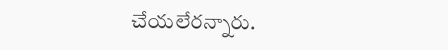చేయలేరన్నారు.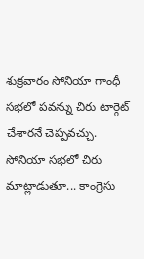శుక్రవారం సోనియా గాంధీ సభలో పవన్ను చిరు టార్గెట్ చేశారనే చెప్పవచ్చు. సోనియా సభలో చిరు మాట్లాడుతూ... కాంగ్రెసు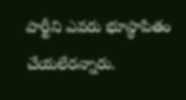పార్టీని ఎవరు భూస్థాపితం చేయలేరన్నారు.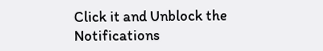Click it and Unblock the Notifications